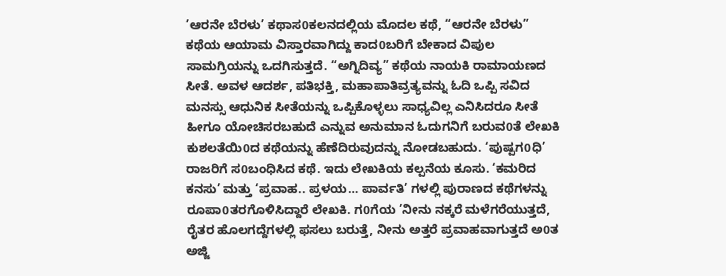’ಆರನೇ ಬೆರಳು’ ಕಥಾಸ0ಕಲನದಲ್ಲಿಯ ಮೊದಲ ಕಥೆ, “ಆರನೇ ಬೆರಳು” ಕಥೆಯ ಆಯಾಮ ವಿಸ್ತಾರವಾಗಿದ್ದು ಕಾದ0ಬರಿಗೆ ಬೇಕಾದ ವಿಪುಲ ಸಾಮಗ್ರಿಯನ್ನು ಒದಗಿಸುತ್ತದೆ. “ಅಗ್ನಿದಿವ್ಯ” ಕಥೆಯ ನಾಯಕಿ ರಾಮಾಯಣದ ಸೀತೆ. ಅವಳ ಆದರ್ಶ, ಪತಿಭಕ್ತಿ, ಮಹಾಪಾತಿವ್ರತ್ಯವನ್ನು ಓದಿ ಒಪ್ಪಿ ಸವಿದ ಮನಸ್ಸು ಆಧುನಿಕ ಸೀತೆಯನ್ನು ಒಪ್ಪಿಕೊಳ್ಳಲು ಸಾಧ್ಯವಿಲ್ಲ ಎನಿಸಿದರೂ ಸೀತೆ ಹೀಗೂ ಯೋಚಿಸರಬಹುದೆ ಎನ್ನುವ ಅನುಮಾನ ಓದುಗನಿಗೆ ಬರುವ0ತೆ ಲೇಖಕಿ ಕುಶಲತೆಯಿ0ದ ಕಥೆಯನ್ನು ಹೆಣೆದಿರುವುದನ್ನು ನೋಡಬಹುದು. ‘ಪುಷ್ಪಗ0ಧಿ’ ರಾಜರಿಗೆ ಸ0ಬಂಧಿಸಿದ ಕಥೆ. ಇದು ಲೇಖಕಿಯ ಕಲ್ಪನೆಯ ಕೂಸು. ‘ಕಮರಿದ ಕನಸು’ ಮತ್ತು ‘ಪ್ರವಾಹ.. ಪ್ರಳಯ… ಪಾರ್ವತಿ’ ಗಳಲ್ಲಿ ಪುರಾಣದ ಕಥೆಗಳನ್ನು ರೂಪಾ0ತರಗೊಳಿಸಿದ್ದಾರೆ ಲೇಖಕಿ. ಗ0ಗೆಯ ’ನೀನು ನಕ್ಕರೆ ಮಳೆಗರೆಯುತ್ತದೆ, ರೈತರ ಹೊಲಗದ್ದೆಗಳಲ್ಲಿ ಫಸಲು ಬರುತ್ತೆ, ನೀನು ಅತ್ತರೆ ಪ್ರವಾಹವಾಗುತ್ತದೆ ಅ0ತ ಅಜ್ಜಿ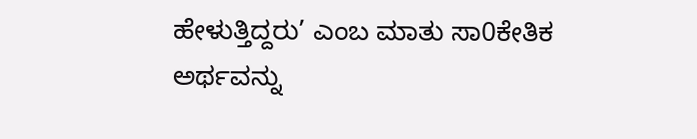ಹೇಳುತ್ತಿದ್ದರು’ ಎಂಬ ಮಾತು ಸಾ0ಕೇತಿಕ ಅರ್ಥವನ್ನು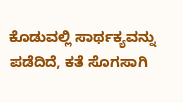ಕೊಡುವಲ್ಲಿ ಸಾರ್ಥಕ್ಯವನ್ನು ಪಡೆದಿದೆ, ಕತೆ ಸೊಗಸಾಗಿ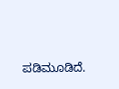ಪಡಿಮೂಡಿದೆ.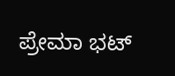ಪ್ರೇಮಾ ಭಟ್